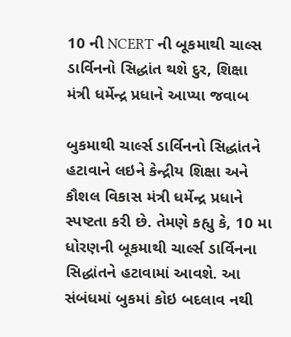10 ની NCERT ની બૂકમાથી ચાલ્સ ડાર્વિનનો સિદ્ધાંત થશે દુર, શિક્ષા મંત્રી ધર્મેન્દ્ર પ્રધાને આપ્યા જવાબ

બુકમાથી ચાર્લ્સ ડાર્વિનનો સિદ્ધાંતને હટાવાને લઇને કેન્દ્રીય શિક્ષા અને કૌશલ વિકાસ મંત્રી ધર્મેન્દ્ર પ્રધાને સ્પષ્ટતા કરી છે. તેમણે કહ્યુ કે, 10 મા ધોરણની બૂકમાથી ચાર્લ્સ ડાર્વિનના સિદ્ધાંતને હટાવામાં આવશે. આ સંબંધમાં બુકમાં કોઇ બદલાવ નથી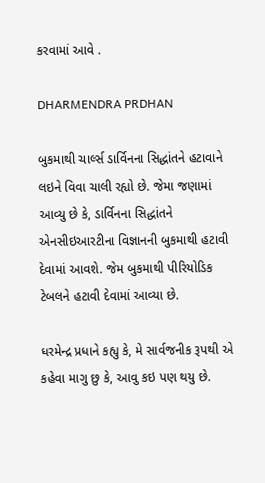કરવામાં આવે .

DHARMENDRA PRDHAN

બુકમાથી ચાર્લ્સ ડાર્વિનના સિદ્ધાંતને હટાવાને લઇને વિવા ચાલી રહ્યો છે. જેમા જણામાં આવ્યુ છે કે, ડાર્વિનના સિદ્ધાંતને એનસીઇઆરટીના વિજ્ઞાનની બુકમાથી હટાવી દેવામાં આવશે. જેમ બુકમાથી પીરિયોડિક ટેબલને હટાવી દેવામાં આવ્યા છે.

ધરમેન્દ્ર પ્રધાને કહ્યુ કે, મે સાર્વજનીક રૂપથી એ કહેવા માગુ છુ કે, આવુ કઇ પણ થયુ છે.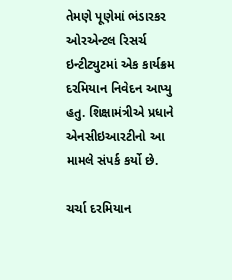તેમણે પૂણેમાં ભંડારકર ઓરએન્ટલ રિસર્ચ ઇન્ટીટ્યુટમાં એક કાર્યક્રમ દરમિયાન નિવેદન આપ્યુ હતુ. શિક્ષામંત્રીએ પ્રધાને એનસીઇઆરટીનો આ મામલે સંપર્ક કર્યો છે.

ચર્ચા દરમિયાન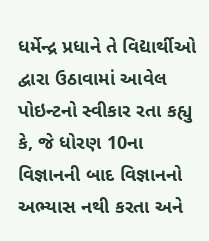ધર્મેન્દ્ર પ્રધાને તે વિદ્યાર્થીઓ દ્વારા ઉઠાવામાં આવેલ પોઇન્ટનો સ્વીકાર રતા કહ્યુ કે, જે ધોરણ 10ના વિજ્ઞાનની બાદ વિજ્ઞાનનો અભ્યાસ નથી કરતા અને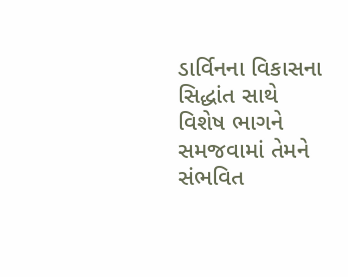ડાર્વિનના વિકાસના સિદ્ધાંત સાથે વિશેષ ભાગને સમજવામાં તેમને સંભવિત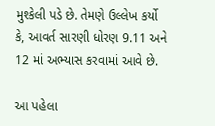મુશ્કેલી પડે છે. તેમણે ઉલ્લેખ કર્યો કે, આવર્ત સારણી ધોરણ 9.11 અને 12 માં અભ્યાસ કરવામાં આવે છે.

આ પહેલા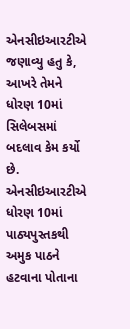એનસીઇઆરટીએ જણાવ્યુ હતુ કે, આખરે તેમને ધોરણ 10માં સિલેબસમાં બદલાવ કેમ કર્યો છે. એનસીઇઆરટીએ ધોરણ 10માં પાઠ્યપુસ્તકથી અમુક પાઠને હટવાના પોતાના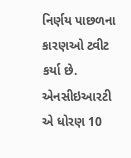નિર્ણય પાછળના કારણઓ ટ્વીટ કર્યા છે. એનસીઇઆરટી એ ધોરણ 10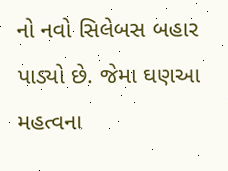નો નવો સિલેબસ બહાર પાડ્યો છે. જેમા ઘણઆ મહત્વના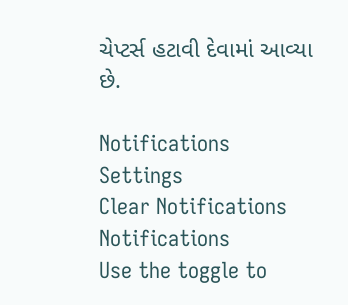ચેપ્ટર્સ હટાવી દેવામાં આવ્યા છે.

Notifications
Settings
Clear Notifications
Notifications
Use the toggle to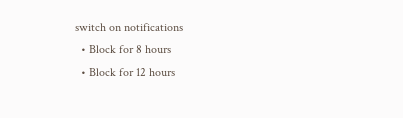switch on notifications
  • Block for 8 hours
  • Block for 12 hours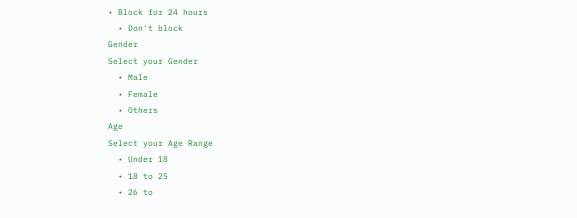• Block for 24 hours
  • Don't block
Gender
Select your Gender
  • Male
  • Female
  • Others
Age
Select your Age Range
  • Under 18
  • 18 to 25
  • 26 to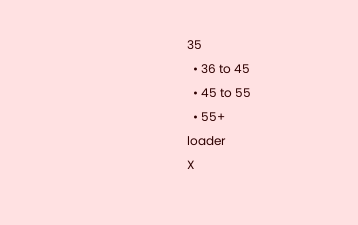35
  • 36 to 45
  • 45 to 55
  • 55+
loader
X